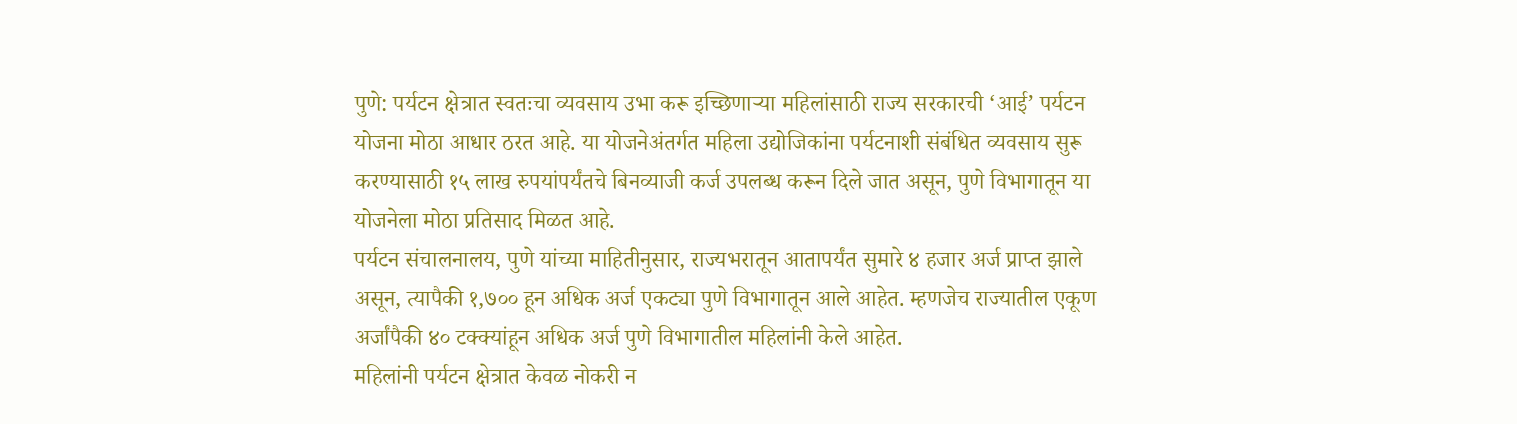पुणे: पर्यटन क्षेत्रात स्वतःचा व्यवसाय उभा करू इच्छिणाऱ्या महिलांसाठी राज्य सरकारची ‘आई’ पर्यटन योजना मोठा आधार ठरत आहे. या योजनेअंतर्गत महिला उद्योजिकांना पर्यटनाशी संबंधित व्यवसाय सुरू करण्यासाठी १५ लाख रुपयांपर्यंतचे बिनव्याजी कर्ज उपलब्ध करून दिले जात असून, पुणे विभागातून या योजनेला मोठा प्रतिसाद मिळत आहे.
पर्यटन संचालनालय, पुणे यांच्या माहितीनुसार, राज्यभरातून आतापर्यंत सुमारे ४ हजार अर्ज प्राप्त झाले असून, त्यापैकी १,७०० हून अधिक अर्ज एकट्या पुणे विभागातून आले आहेत. म्हणजेच राज्यातील एकूण अर्जांपैकी ४० टक्क्यांहून अधिक अर्ज पुणे विभागातील महिलांनी केले आहेत.
महिलांनी पर्यटन क्षेत्रात केवळ नोकरी न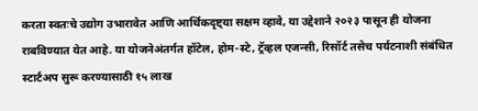करता स्वतःचे उद्योग उभारावेत आणि आर्थिकदृष्ट्या सक्षम व्हावे, या उद्देशाने २०२३ पासून ही योजना राबविण्यात येत आहे. या योजनेअंतर्गत हॉटेल, होम-स्टे, ट्रॅव्हल एजन्सी, रिसॉर्ट तसेच पर्यटनाशी संबंधित स्टार्टअप सुरू करण्यासाठी १५ लाख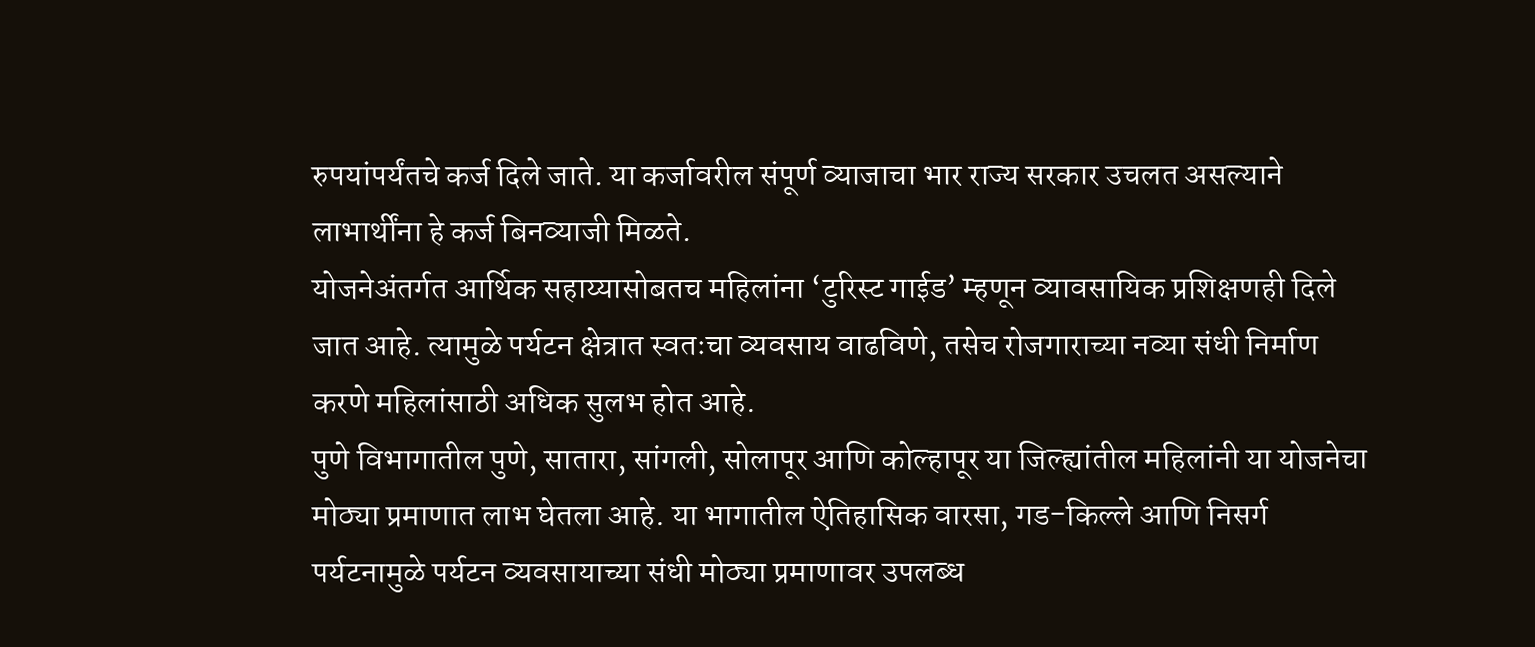रुपयांपर्यंतचे कर्ज दिले जाते. या कर्जावरील संपूर्ण व्याजाचा भार राज्य सरकार उचलत असल्याने लाभार्थींना हे कर्ज बिनव्याजी मिळते.
योजनेअंतर्गत आर्थिक सहाय्यासोबतच महिलांना ‘टुरिस्ट गाईड’ म्हणून व्यावसायिक प्रशिक्षणही दिले जात आहे. त्यामुळे पर्यटन क्षेत्रात स्वतःचा व्यवसाय वाढविणे, तसेच रोजगाराच्या नव्या संधी निर्माण करणे महिलांसाठी अधिक सुलभ होत आहे.
पुणे विभागातील पुणे, सातारा, सांगली, सोलापूर आणि कोल्हापूर या जिल्ह्यांतील महिलांनी या योजनेचा मोठ्या प्रमाणात लाभ घेतला आहे. या भागातील ऐतिहासिक वारसा, गड-किल्ले आणि निसर्ग पर्यटनामुळे पर्यटन व्यवसायाच्या संधी मोठ्या प्रमाणावर उपलब्ध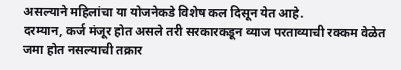असल्याने महिलांचा या योजनेकडे विशेष कल दिसून येत आहे.
दरम्यान, कर्ज मंजूर होत असले तरी सरकारकडून व्याज परताव्याची रक्कम वेळेत जमा होत नसल्याची तक्रार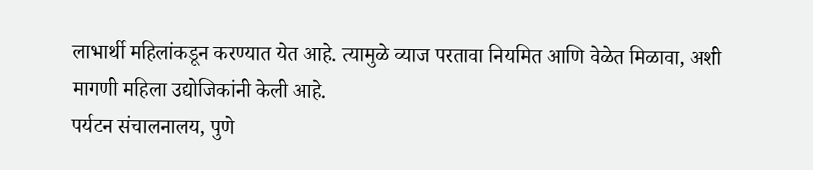लाभार्थी महिलांकडून करण्यात येत आहे. त्यामुळे व्याज परतावा नियमित आणि वेळेत मिळावा, अशी मागणी महिला उद्योजिकांनी केली आहे.
पर्यटन संचालनालय, पुणे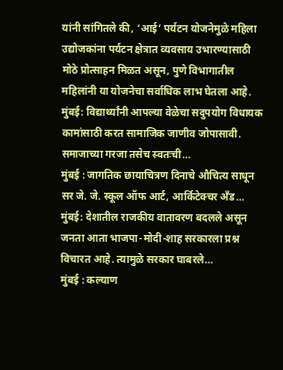यांनी सांगितले की, ‘आई’ पर्यटन योजनेमुळे महिला उद्योजकांना पर्यटन क्षेत्रात व्यवसाय उभारण्यासाठी मोठे प्रोत्साहन मिळत असून, पुणे विभागातील महिलांनी या योजनेचा सर्वाधिक लाभ घेतला आहे.
मुंबई: विद्यार्थ्यांनी आपल्या वेळेचा सदुपयोग विधायक कामांसाठी करत सामाजिक जाणीव जोपासावी. समाजाच्या गरजा तसेच स्वतःची…
मुंबई : जागतिक छायाचित्रण दिनाचे औचित्य साधून सर जे. जे. स्कूल ऑफ आर्ट, आर्किटेक्चर अँड…
मुंबई: देशातील राजकीय वातावरण बदलले असून जनता आता भाजपा-मोदी-शाह सरकारला प्रश्न विचारत आहे. त्यामुळे सरकार घाबरले…
मुंबई : कल्याण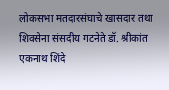लोकसभा मतदारसंघाचे खासदार तथा शिवसेना संसदीय गटनेते डॉ. श्रीकांत एकनाथ शिंदे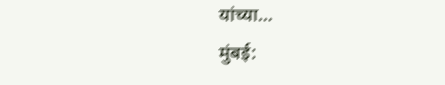यांच्या…
मुंबई: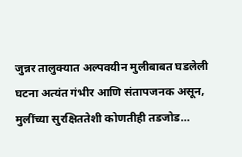जुन्नर तालुक्यात अल्पवयीन मुलीबाबत घडलेली घटना अत्यंत गंभीर आणि संतापजनक असून, मुलींच्या सुरक्षिततेशी कोणतीही तडजोड…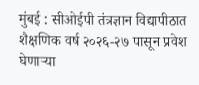मुंबई : सीओईपी तंत्रज्ञान विद्यापीठात शैक्षणिक वर्ष २०२६-२७ पासून प्रवेश घेणाऱ्या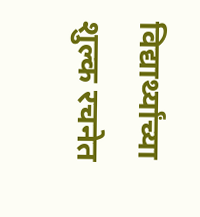विद्यार्थ्यांच्या शुल्क रचनेत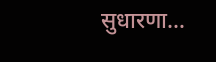सुधारणा…